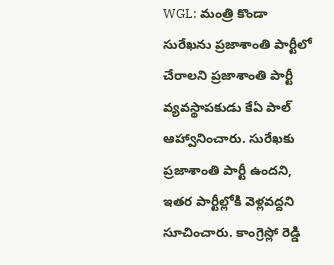WGL: మంత్రి కొండా సురేఖను ప్రజాశాంతి పార్టీలో చేరాలని ప్రజాశాంతి పార్టీ వ్యవస్థాపకుడు కేఏ పాల్ ఆహ్వానించారు. సురేఖకు ప్రజాశాంతి పార్టీ ఉందని, ఇతర పార్టీల్లోకి వెళ్లవద్దని సూచించారు. కాంగ్రెస్లో రెడ్డి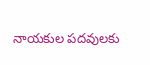నాయకుల పదవులకు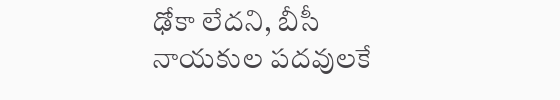ఢోకా లేదని, బీసీ నాయకుల పదవులకే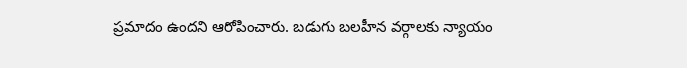ప్రమాదం ఉందని ఆరోపించారు. బడుగు బలహీన వర్గాలకు న్యాయం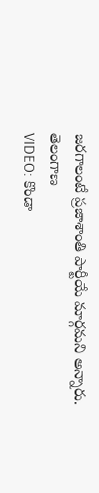జరగాలంటే ప్రజాశాంతి పార్టీయే మార్గమని అన్నారు.
తెలంగాణ
VIDEO: కొండా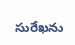సురేఖను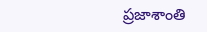ప్రజాశాంతి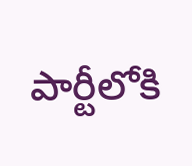పార్టీలోకి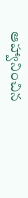ఆహ్వానించిన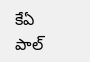కేఏ పాల్